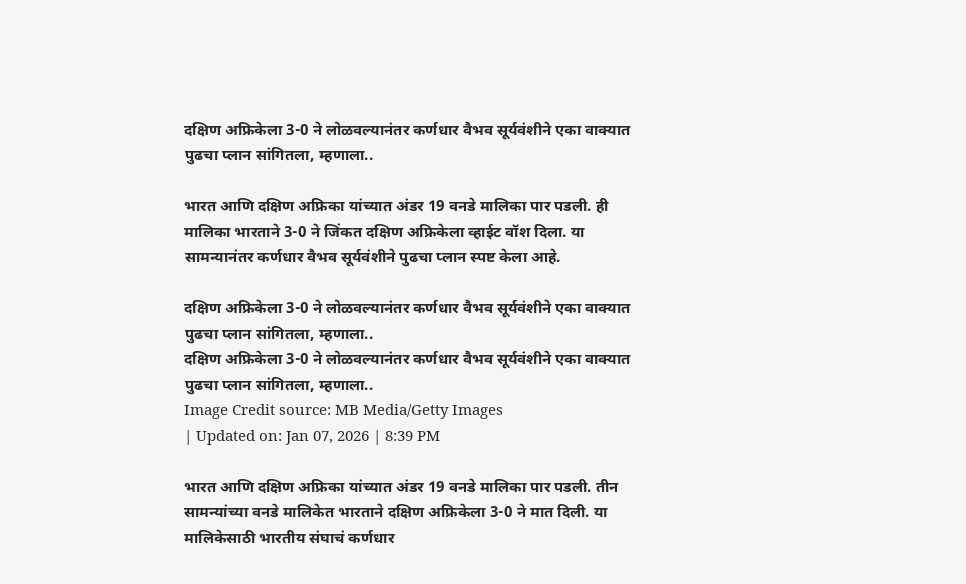दक्षिण अफ्रिकेला 3-0 ने लोळवल्यानंतर कर्णधार वैभव सूर्यवंशीने एका वाक्यात पुढचा प्लान सांगितला, म्हणाला..

भारत आणि दक्षिण अफ्रिका यांच्यात अंडर 19 वनडे मालिका पार पडली. ही मालिका भारताने 3-0 ने जिंकत दक्षिण अफ्रिकेला व्हाईट वॉश दिला. या सामन्यानंतर कर्णधार वैभव सूर्यवंशीने पुढचा प्लान स्पष्ट केला आहे.

दक्षिण अफ्रिकेला 3-0 ने लोळवल्यानंतर कर्णधार वैभव सूर्यवंशीने एका वाक्यात पुढचा प्लान सांगितला, म्हणाला..
दक्षिण अफ्रिकेला 3-0 ने लोळवल्यानंतर कर्णधार वैभव सूर्यवंशीने एका वाक्यात पुढचा प्लान सांगितला, म्हणाला..
Image Credit source: MB Media/Getty Images
| Updated on: Jan 07, 2026 | 8:39 PM

भारत आणि दक्षिण अफ्रिका यांच्यात अंडर 19 वनडे मालिका पार पडली. तीन सामन्यांच्या वनडे मालिकेत भारताने दक्षिण अफ्रिकेला 3-0 ने मात दिली. या मालिकेसाठी भारतीय संघाचं कर्णधार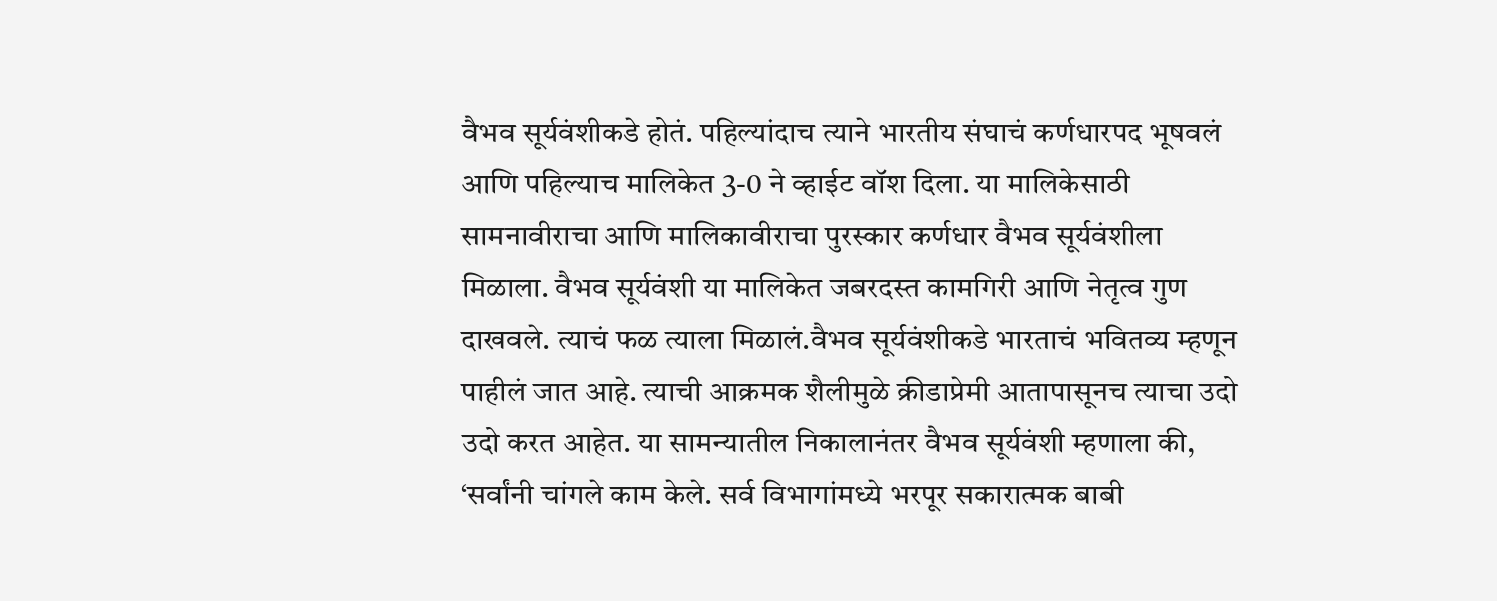वैभव सूर्यवंशीकडे होतं. पहिल्यांदाच त्याने भारतीय संघाचं कर्णधारपद भूषवलं आणि पहिल्याच मालिकेत 3-0 ने व्हाईट वॉश दिला. या मालिकेसाठी सामनावीराचा आणि मालिकावीराचा पुरस्कार कर्णधार वैभव सूर्यवंशीला मिळाला. वैभव सूर्यवंशी या मालिकेत जबरदस्त कामगिरी आणि नेतृत्व गुण दाखवले. त्याचं फळ त्याला मिळालं.वैभव सूर्यवंशीकडे भारताचं भवितव्य म्हणून पाहीलं जात आहे. त्याची आक्रमक शैलीमुळे क्रीडाप्रेमी आतापासूनच त्याचा उदो उदो करत आहेत. या सामन्यातील निकालानंतर वैभव सूर्यवंशी म्हणाला की, ‘सर्वांनी चांगले काम केले. सर्व विभागांमध्ये भरपूर सकारात्मक बाबी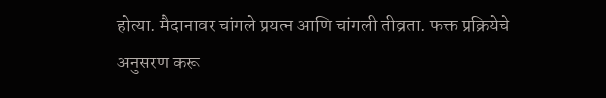होत्या. मैदानावर चांगले प्रयत्न आणि चांगली तीव्रता. फक्त प्रक्रियेचे अनुसरण करू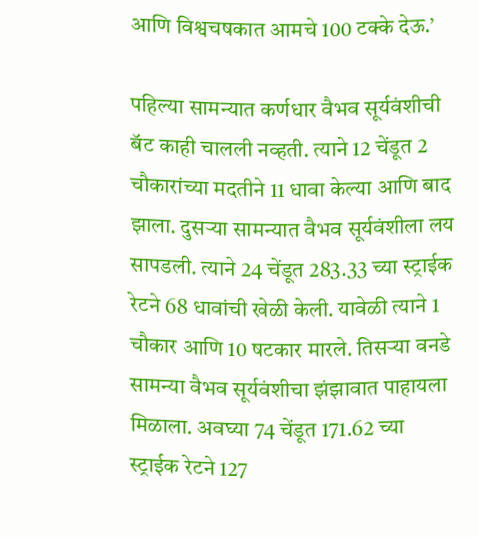आणि विश्वचषकात आमचे 100 टक्के देऊ.’

पहिल्या सामन्यात कर्णधार वैभव सूर्यवंशीची बॅट काही चालली नव्हती. त्याने 12 चेंडूत 2 चौकारांच्या मदतीने 11 धावा केल्या आणि बाद झाला. दुसऱ्या सामन्यात वैभव सूर्यवंशीला लय सापडली. त्याने 24 चेंडूत 283.33 च्या स्ट्राईक रेटने 68 धावांची खेळी केली. यावेळी त्याने 1 चौकार आणि 10 षटकार मारले. तिसऱ्या वनडे सामन्या वैभव सूर्यवंशीचा झंझावात पाहायला मिळाला. अवघ्या 74 चेंडूत 171.62 च्या स्ट्राईक रेटने 127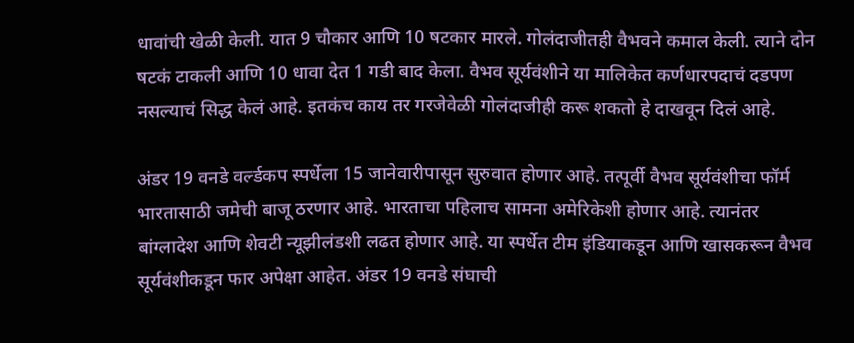धावांची खेळी केली. यात 9 चौकार आणि 10 षटकार मारले. गोलंदाजीतही वैभवने कमाल केली. त्याने दोन षटकं टाकली आणि 10 धावा देत 1 गडी बाद केला. वैभव सूर्यवंशीने या मालिकेत कर्णधारपदाचं दडपण नसल्याचं सिद्ध केलं आहे. इतकंच काय तर गरजेवेळी गोलंदाजीही करू शकतो हे दाखवून दिलं आहे.

अंडर 19 वनडे वर्ल्डकप स्पर्धेला 15 जानेवारीपासून सुरुवात होणार आहे. तत्पूर्वी वैभव सूर्यवंशीचा फॉर्म भारतासाठी जमेची बाजू ठरणार आहे. भारताचा पहिलाच सामना अमेरिकेशी होणार आहे. त्यानंतर बांग्लादेश आणि शेवटी न्यूझीलंडशी लढत होणार आहे. या स्पर्धेत टीम इंडियाकडून आणि खासकरून वैभव सूर्यवंशीकडून फार अपेक्षा आहेत. अंडर 19 वनडे संघाची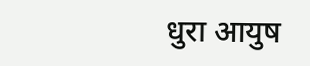धुरा आयुष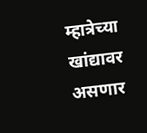म्हात्रेच्या खांद्यावर असणार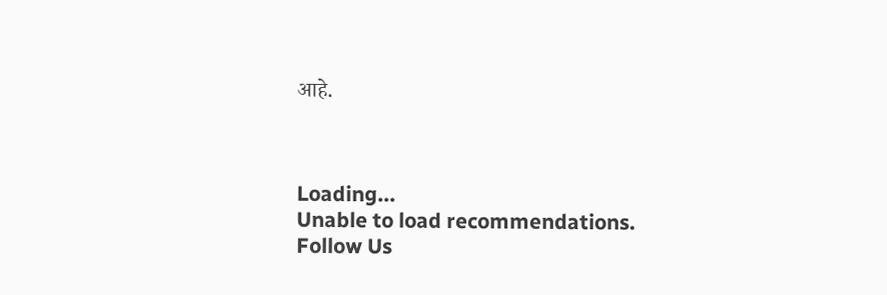आहे.



Loading...
Unable to load recommendations.
Follow Us